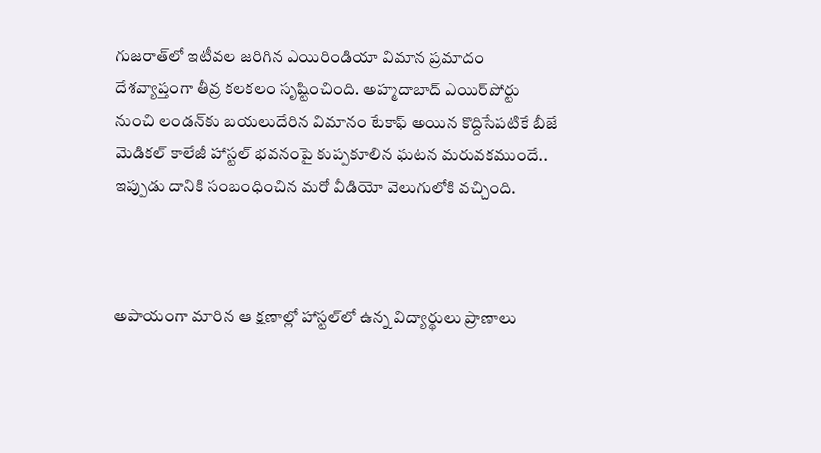గుజరాత్‌లో ఇటీవల జరిగిన ఎయిరిండియా విమాన ప్రమాదం దేశవ్యాప్తంగా తీవ్ర కలకలం సృష్టించింది. అహ్మదాబాద్‌ ఎయిర్‌పోర్టు నుంచి లండన్‌కు బయలుదేరిన విమానం టేకాఫ్ అయిన కొద్దిసేపటికే బీజే మెడికల్‌ కాలేజీ హాస్టల్‌ భవనంపై కుప్పకూలిన ఘటన మరువకముందే.. ఇప్పుడు దానికి సంబంధించిన మరో వీడియో వెలుగులోకి వచ్చింది.



అపాయంగా మారిన ఆ క్షణాల్లో హాస్టల్‌లో ఉన్న విద్యార్థులు ప్రాణాలు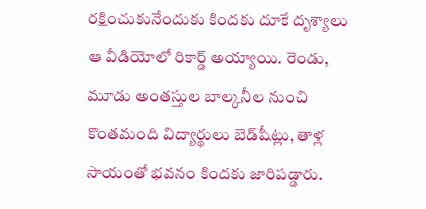రక్షించుకునేందుకు కిందకు దూకే దృశ్యాలు ఆ వీడియోలో రికార్డ్‌ అయ్యాయి. రెండు, మూడు అంతస్తుల బాల్కనీల నుంచి కొంతమంది విద్యార్థులు బెడ్‌షీట్లు, తాళ్ల సాయంతో భవనం కిందకు జారిపడ్డారు.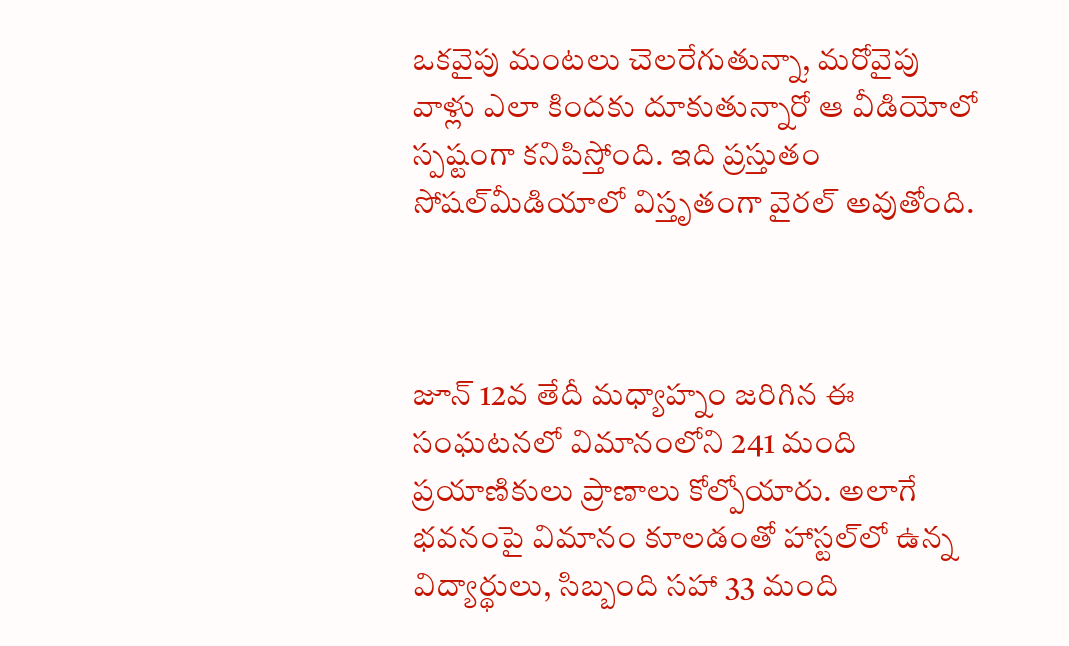ఒకవైపు మంటలు చెలరేగుతున్నా, మరోవైపు వాళ్లు ఎలా కిందకు దూకుతున్నారో ఆ వీడియోలో స్పష్టంగా కనిపిస్తోంది. ఇది ప్రస్తుతం సోషల్‌మీడియాలో విస్తృతంగా వైరల్‌ అవుతోంది.



జూన్‌ 12వ తేదీ మధ్యాహ్నం జరిగిన ఈ సంఘటనలో విమానంలోని 241 మంది ప్రయాణికులు ప్రాణాలు కోల్పోయారు. అలాగే భవనంపై విమానం కూలడంతో హాస్టల్‌లో ఉన్న విద్యార్థులు, సిబ్బంది సహా 33 మంది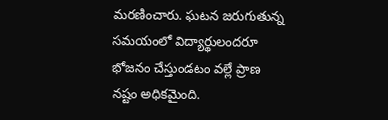మరణించారు. ఘటన జరుగుతున్న సమయంలో విద్యార్థులందరూ భోజనం చేస్తుండటం వల్లే ప్రాణ నష్టం అధికమైంది.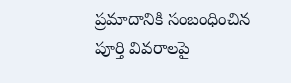ప్రమాదానికి సంబంధించిన పూర్తి వివరాలపై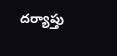దర్యాప్తు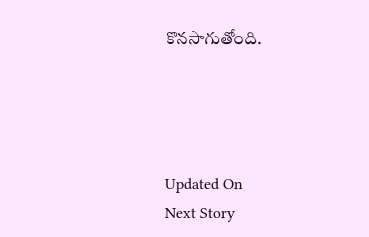కొనసాగుతోంది.




Updated On
Next Story